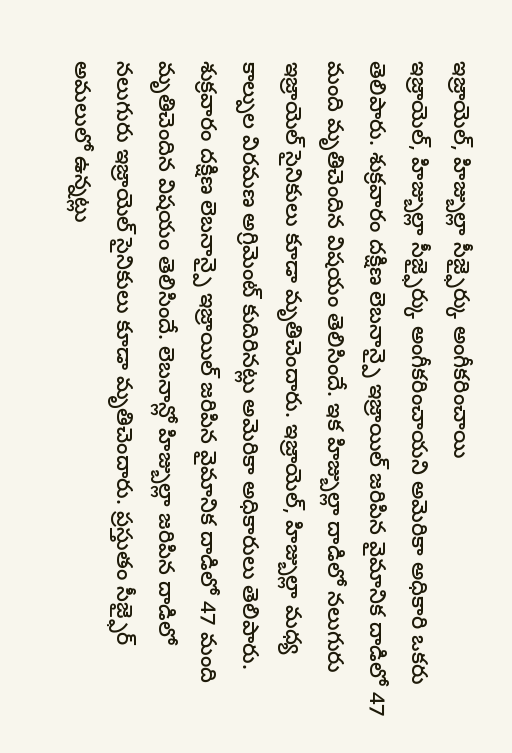ఇజ్రాయెల్, హిజ్బుల్లా సీజ్ఫైర్కు అంగీకరించాయి
ఇజ్రాయెల్, హిజ్బుల్లా సీజ్ఫైర్కు అంగీకరించాయని అమెరికా అధికారి ఒకరు తెలిపారు. శుక్రవారం దక్షిణ లెబనాన్పై ఇజ్రాయిల్ జరిపిన వైమానిక దాడిలో 47 మంది మృతిచెందిన విషయం తెలిసిందే. ఇక హిజ్బుల్లా దాడిలో నలుగురు ఇజ్రాయెల్ సైనికులు కూడా మృతిచెందారు. ఇజ్రాయెల్, హిజ్బుల్లా మధ్య కాల్పుల విరమణ అగ్రిమెంట్ కుదిరినట్లు అమెరికా అధికారులు తెలిపారు. శుక్రవారం దక్షిణ లెబనాన్పై ఇజ్రాయిల్ జరిపిన వైమానిక దాడిలో 47 మంది మృతిచెందిన విషయం తెలిసిందే. లెబనాన్లో హిజ్బుల్లా జరిపిన దాడిలో నలుగురు ఇజ్రాయెల్ సైనికులు కూడా మృతిచెందారు. ప్రస్తుతం సీజ్ఫైర్ అమలులో ఉన్నట్లు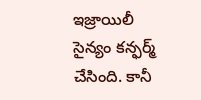ఇజ్రాయిలీ సైన్యం కన్ఫర్మ్ చేసింది. కానీ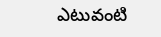ఎటువంటి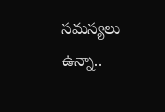సమస్యలు ఉన్నా..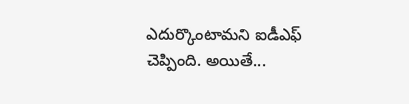ఎదుర్కొంటామని ఐడీఎఫ్ చెప్పింది. అయితే...